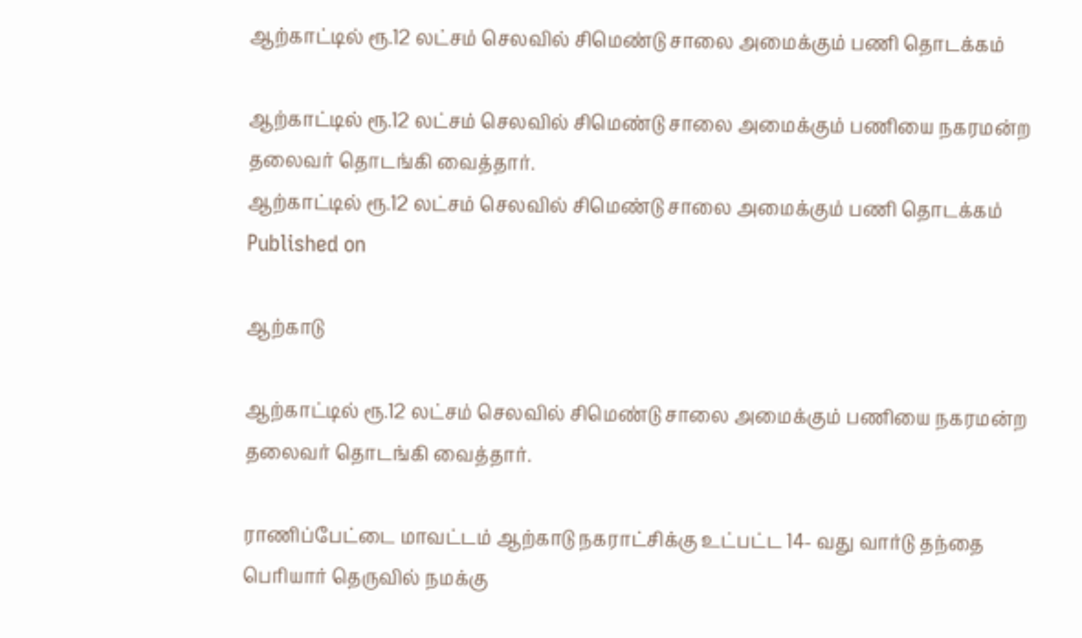ஆற்காட்டில் ரூ.12 லட்சம் செலவில் சிமெண்டு சாலை அமைக்கும் பணி தொடக்கம்

ஆற்காட்டில் ரூ.12 லட்சம் செலவில் சிமெண்டு சாலை அமைக்கும் பணியை நகரமன்ற தலைவர் தொடங்கி வைத்தார்.
ஆற்காட்டில் ரூ.12 லட்சம் செலவில் சிமெண்டு சாலை அமைக்கும் பணி தொடக்கம்
Published on

ஆற்காடு

ஆற்காட்டில் ரூ.12 லட்சம் செலவில் சிமெண்டு சாலை அமைக்கும் பணியை நகரமன்ற தலைவர் தொடங்கி வைத்தார்.

ராணிப்பேட்டை மாவட்டம் ஆற்காடு நகராட்சிக்கு உட்பட்ட 14- வது வார்டு தந்தை பெரியார் தெருவில் நமக்கு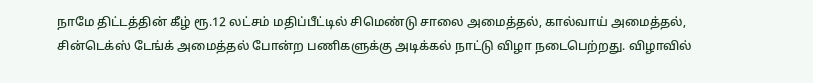நாமே திட்டத்தின் கீழ் ரூ.12 லட்சம் மதிப்பீட்டில் சிமெண்டு சாலை அமைத்தல், கால்வாய் அமைத்தல், சின்டெக்ஸ் டேங்க் அமைத்தல் போன்ற பணிகளுக்கு அடிக்கல் நாட்டு விழா நடைபெற்றது. விழாவில்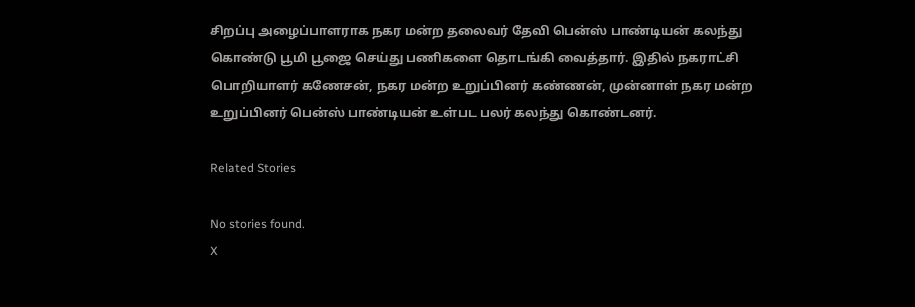சிறப்பு அழைப்பாளராக நகர மன்ற தலைவர் தேவி பென்ஸ் பாண்டியன் கலந்து கொண்டு பூமி பூஜை செய்து பணிகளை தொடங்கி வைத்தார். இதில் நகராட்சி பொறியாளர் கணேசன், நகர மன்ற உறுப்பினர் கண்ணன், முன்னாள் நகர மன்ற உறுப்பினர் பென்ஸ் பாண்டியன் உள்பட பலர் கலந்து கொண்டனர்.

Related Stories

No stories found.
X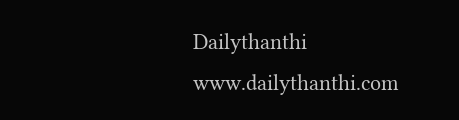Dailythanthi
www.dailythanthi.com